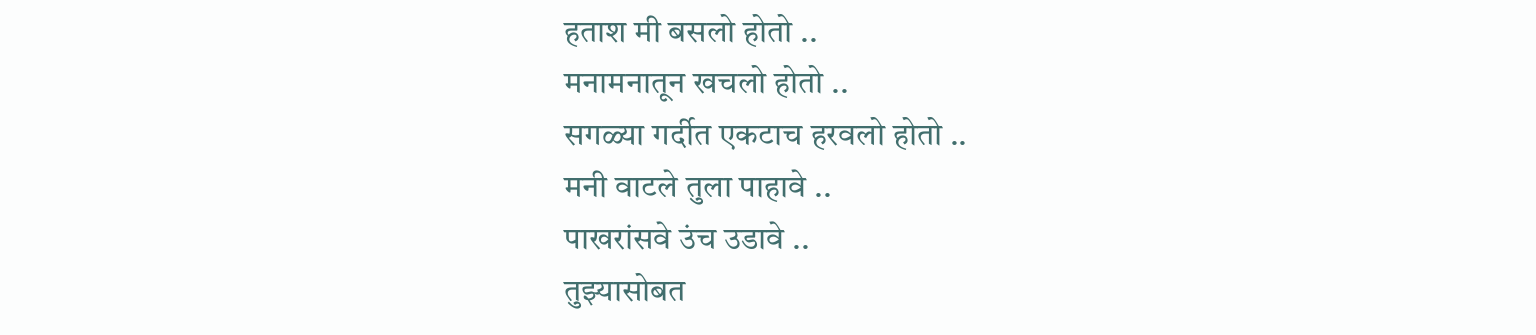हताश मी बसलो होतो ..
मनामनातून खचलो होतो ..
सगळ्या गर्दीत एकटाच हरवलो होतो ..
मनी वाटले तुला पाहावे ..
पाखरांसवे उंच उडावे ..
तुझ्यासोबत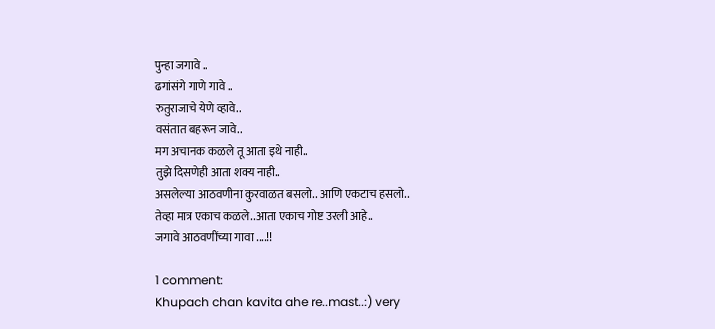पुन्हा जगावे ..
ढगांसंगे गाणे गावे ..
रुतुराजाचे येणे व्हावे..
वसंतात बहरून जावे..
मग अचानक कळले तू आता इथे नाही..
तुझे दिसणेही आता शक्य नाही..
असलेल्या आठवणीना कुरवाळत बसलो.. आणि एकटाच हसलो..
तेव्हा मात्र एकाच कळले..आता एकाच गोष्ट उरली आहे..
जगावे आठवणींच्या गावा ....!!

1 comment:
Khupach chan kavita ahe re..mast..:) very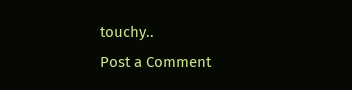touchy..
Post a Comment